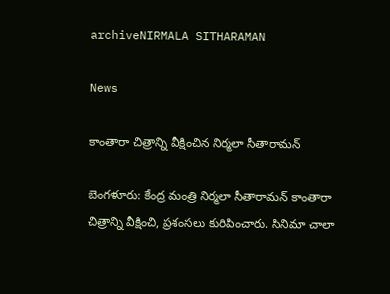archiveNIRMALA SITHARAMAN

News

కాంతారా చిత్రాన్ని వీక్షించిన నిర్మలా సీతారామన్

బెంగళూరు: కేంద్ర మంత్రి నిర్మలా సీతారామన్ కాంతారా చిత్రాన్ని వీక్షించి, ప్రశంసలు కురిపించారు. సినిమా చాలా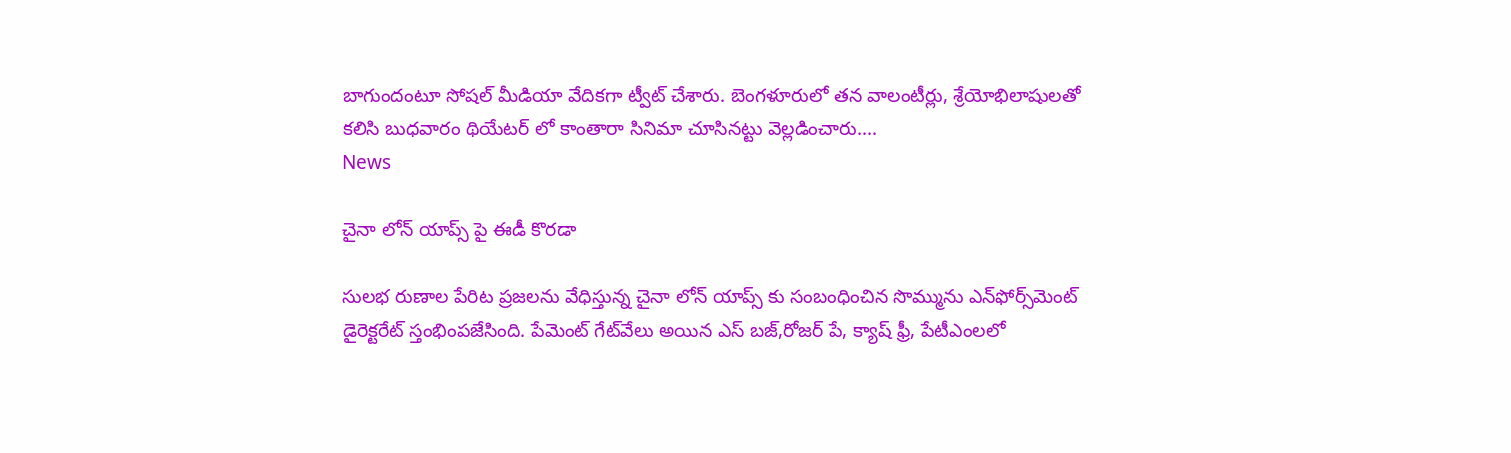బాగుందంటూ సోషల్ మీడియా వేదికగా ట్వీట్ చేశారు. బెంగళూరులో తన వాలంటీర్లు, శ్రేయోభిలాషులతో కలిసి బుధవారం థియేటర్ లో కాంతారా సినిమా చూసినట్టు వెల్లడించారు....
News

చైనా లోన్ యాప్స్ పై ఈడీ కొరడా

సులభ రుణాల పేరిట ప్రజలను వేధిస్తున్న చైనా లోన్‌ యాప్స్ కు సంబంధించిన సొమ్మును ఎన్‌ఫోర్స్‌మెంట్‌ డైరెక్టరేట్‌ స్తంభింపజేసింది. పేమెంట్‌ గేట్‌వేలు అయిన ఎస్ ‌బజ్‌,రోజర్ ‌పే, క్యాష్ ‌ఫ్రీ, పేటీఎంలలో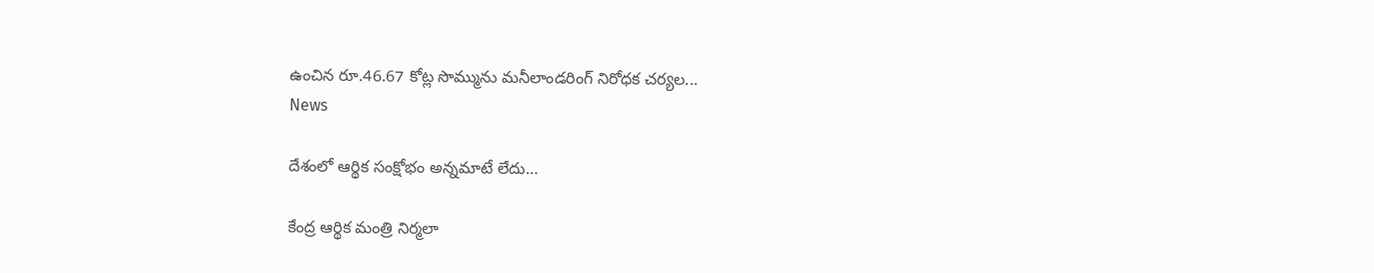ఉంచిన రూ.46.67 కోట్ల సొమ్మును మనీలాండరింగ్‌ నిరోధక చర్యల...
News

దేశంలో ఆర్థిక సంక్షోభం అన్నమాటే లేదు…

కేంద్ర ఆర్థిక మంత్రి నిర్మలా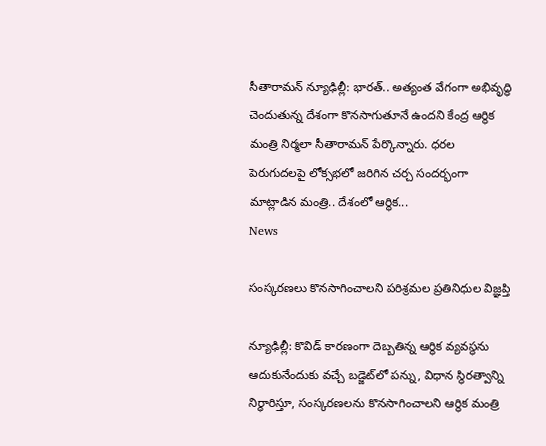సీతారామన్ న్యూఢిల్లీ: భారత్.. అత్యంత వేగంగా అభివృద్ధి చెందుతున్న దేశంగా కొనసాగుతూనే ఉందని కేంద్ర ఆర్థిక మంత్రి నిర్మలా సీతారామన్ పేర్కొన్నారు. ధరల పెరుగుదలపై లోక్సభలో జరిగిన చర్చ సందర్భంగా మాట్లాడిన మంత్రి.. దేశంలో ఆర్థిక...
News

సంస్కరణలు కొనసాగించాలని పరిశ్రమల ప్రతినిధుల విజ్ఞప్తి

న్యూఢిల్లీ: కొవిడ్‌ కారణంగా దెబ్బతిన్న ఆర్థిక వ్యవస్థను ఆదుకునేందుకు వచ్చే బడ్జెట్‌లో పన్ను, విధాన స్థిరత్వాన్ని నిర్ధారిస్తూ, సంస్కరణలను కొనసాగించాలని ఆర్థిక మంత్రి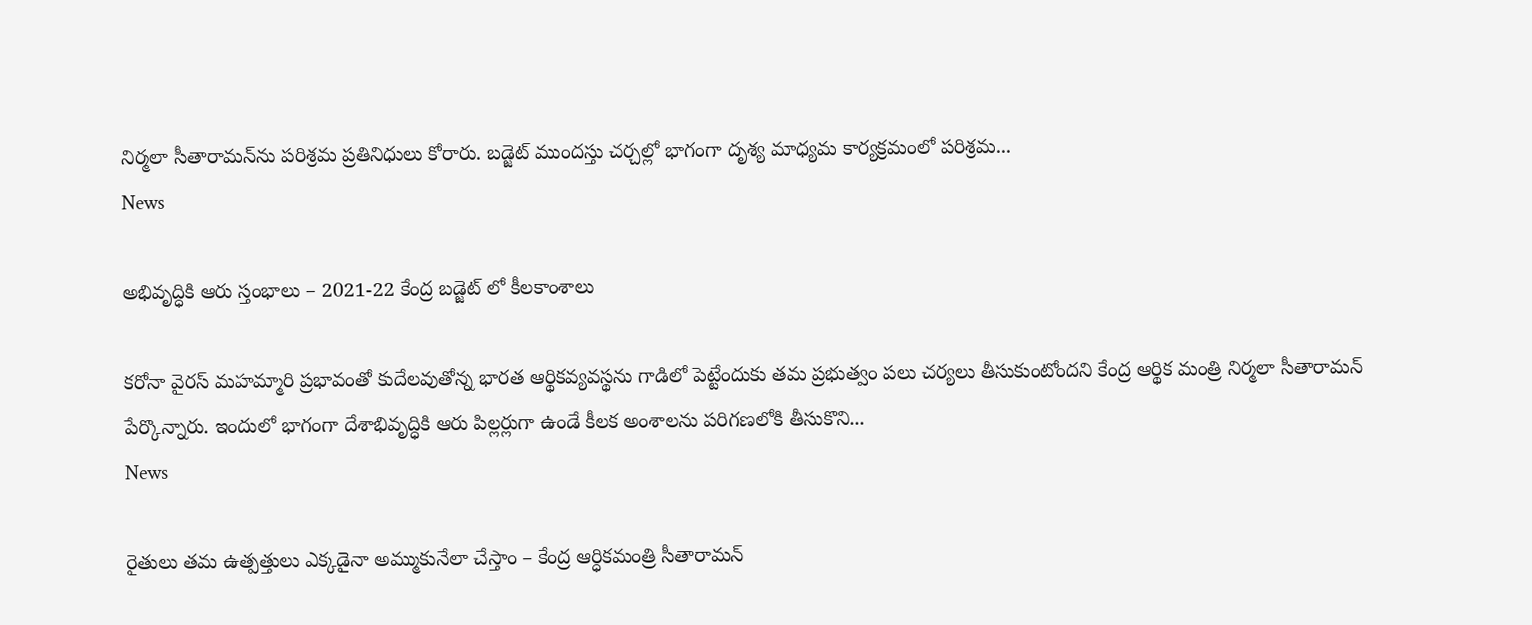నిర్మలా సీతారామన్‌ను పరిశ్రమ ప్రతినిధులు కోరారు. బడ్జెట్‌ ముందస్తు చర్చల్లో భాగంగా దృశ్య మాధ్యమ కార్యక్రమంలో పరిశ్రమ...
News

అభివృద్ధికి ఆరు స్తంభాలు – 2021-22 కేంద్ర బడ్జెట్‌ లో కీలకాంశాలు

కరోనా వైరస్‌ మహమ్మారి ప్రభావంతో కుదేలవుతోన్న భారత ఆర్థికవ్యవస్థను గాడిలో పెట్టేందుకు తమ ప్రభుత్వం పలు చర్యలు తీసుకుంటోందని కేంద్ర ఆర్థిక మంత్రి నిర్మలా సీతారామన్‌ పేర్కొన్నారు. ఇందులో భాగంగా దేశాభివృద్ధికి ఆరు పిల్లర్లుగా ఉండే కీలక అంశాలను పరిగణలోకి తీసుకొని...
News

రైతులు తమ ఉత్పత్తులు ఎక్కడైనా అమ్ముకునేలా చేస్తాం – కేంద్ర ఆర్ధికమంత్రి సీతారామన్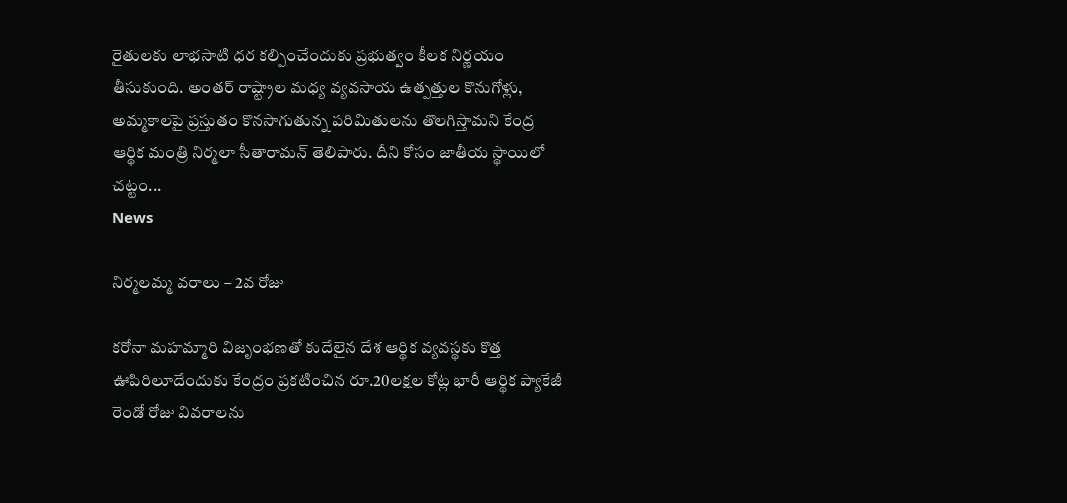రైతులకు లాభసాటి ధర కల్పించేందుకు ప్రభుత్వం కీలక నిర్ణయం తీసుకుంది. అంతర్‌ రాష్ట్రాల మధ్య వ్యవసాయ ఉత్పత్తుల కొనుగోళ్లు, అమ్మకాలపై ప్రస్తుతం కొనసాగుతున్న పరిమితులను తొలగిస్తామని కేంద్ర ఆర్థిక మంత్రి నిర్మలా సీతారామన్‌ తెలిపారు. దీని కోసం జాతీయ స్థాయిలో చట్టం...
News

నిర్మలమ్మ వరాలు – 2వ రోజు

కరోనా మహమ్మారి విజృంభణతో కుదేలైన దేశ ఆర్థిక వ్యవస్థకు కొత్త ఊపిరిలూదేందుకు కేంద్రం ప్రకటించిన రూ.20లక్షల కోట్ల భారీ ఆర్థిక ప్యాకేజీ రెండో రోజు వివరాలను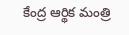కేంద్ర ఆర్థిక మంత్రి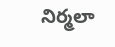నిర్మలా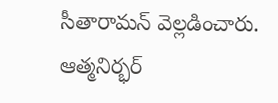సీతారామన్‌ వెల్లడించారు. ఆత్మనిర్భర్‌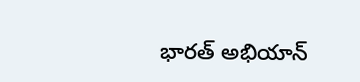భారత్‌ అభియాన్‌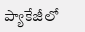ప్యాకేజీలో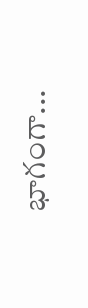భాగంగా...